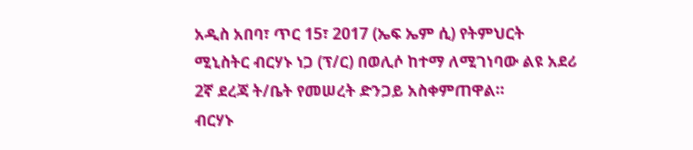አዲስ አበባ፣ ጥር 15፣ 2017 (ኤፍ ኤም ሲ) የትምህርት ሚኒስትር ብርሃኑ ነጋ (ፕ/ር) በወሊሶ ከተማ ለሚገነባው ልዩ አደሪ 2ኛ ደረጃ ት/ቤት የመሠረት ድንጋይ አስቀምጠዋል።
ብርሃኑ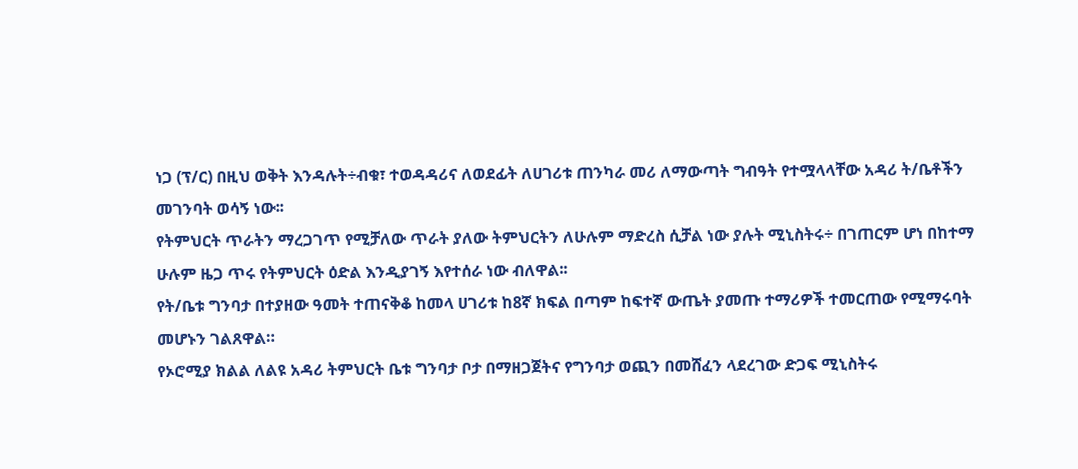ነጋ (ፕ/ር) በዚህ ወቅት እንዳሉት÷ብቁ፣ ተወዳዳሪና ለወደፊት ለሀገሪቱ ጠንካራ መሪ ለማውጣት ግብዓት የተሟላላቸው አዳሪ ት/ቤቶችን መገንባት ወሳኝ ነው፡፡
የትምህርት ጥራትን ማረጋገጥ የሚቻለው ጥራት ያለው ትምህርትን ለሁሉም ማድረስ ሲቻል ነው ያሉት ሚኒስትሩ÷ በገጠርም ሆነ በከተማ ሁሉም ዜጋ ጥሩ የትምህርት ዕድል እንዲያገኝ እየተሰራ ነው ብለዋል፡፡
የት/ቤቱ ግንባታ በተያዘው ዓመት ተጠናቅቆ ከመላ ሀገሪቱ ከ8ኛ ክፍል በጣም ከፍተኛ ውጤት ያመጡ ተማሪዎች ተመርጠው የሚማሩባት መሆኑን ገልጸዋል።
የኦሮሚያ ክልል ለልዩ አዳሪ ትምህርት ቤቱ ግንባታ ቦታ በማዘጋጀትና የግንባታ ወጪን በመሸፈን ላደረገው ድጋፍ ሚኒስትሩ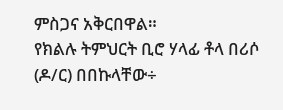ምስጋና አቅርበዋል።
የክልሉ ትምህርት ቢሮ ሃላፊ ቶላ በሪሶ (ዶ/ር) በበኩላቸው÷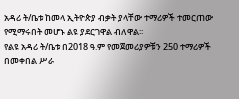አዳሪ ት/ቤቱ ከመላ ኢትዮጵያ ብቃት ያላቸው ተማሪዎች ተመርጠው የሚማሩበት መሆኑ ልዩ ያደርገዋል ብለዋል፡፡
የልዩ አዳሪ ት/ቤቱ በ2018 ዓ.ም የመጀመሪያዎቹን 250 ተማሪዎች በመቀበል ሥራ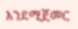እንደሚጀመር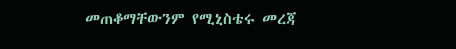መጠቆማቸውንም የሚኒስቴሩ መረጃ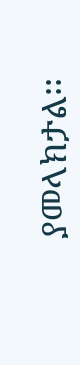ያመላክታል፡፡